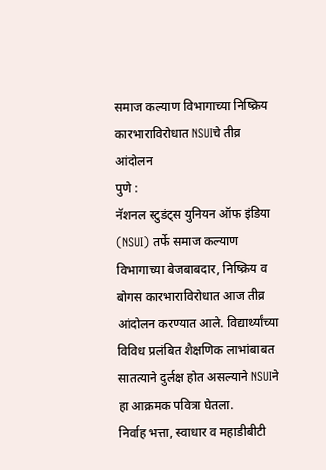समाज कल्याण विभागाच्या निष्क्रिय कारभाराविरोधात NSUIचे तीव्र आंदोलन
पुणे :
नॅशनल स्टुडंट्स युनियन ऑफ इंडिया (NSUI) तर्फे समाज कल्याण विभागाच्या बेजबाबदार, निष्क्रिय व बोगस कारभाराविरोधात आज तीव्र आंदोलन करण्यात आले. विद्यार्थ्यांच्या विविध प्रलंबित शैक्षणिक लाभांबाबत सातत्याने दुर्लक्ष होत असल्याने NSUIने हा आक्रमक पवित्रा घेतला.
निर्वाह भत्ता, स्वाधार व महाडीबीटी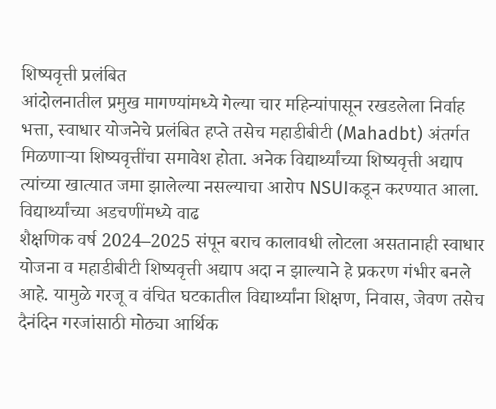शिष्यवृत्ती प्रलंबित
आंदोलनातील प्रमुख मागण्यांमध्ये गेल्या चार महिन्यांपासून रखडलेला निर्वाह भत्ता, स्वाधार योजनेचे प्रलंबित हप्ते तसेच महाडीबीटी (Mahadbt) अंतर्गत मिळणाऱ्या शिष्यवृत्तींचा समावेश होता. अनेक विद्यार्थ्यांच्या शिष्यवृत्ती अद्याप त्यांच्या खात्यात जमा झालेल्या नसल्याचा आरोप NSUIकडून करण्यात आला.
विद्यार्थ्यांच्या अडचणींमध्ये वाढ
शैक्षणिक वर्ष 2024–2025 संपून बराच कालावधी लोटला असतानाही स्वाधार योजना व महाडीबीटी शिष्यवृत्ती अद्याप अदा न झाल्याने हे प्रकरण गंभीर बनले आहे. यामुळे गरजू व वंचित घटकातील विद्यार्थ्यांना शिक्षण, निवास, जेवण तसेच दैनंदिन गरजांसाठी मोठ्या आर्थिक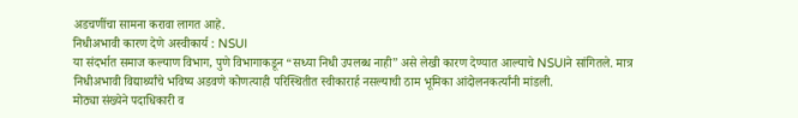अडचणींचा सामना करावा लागत आहे.
निधीअभावी कारण देणे अस्वीकार्य : NSUI
या संदर्भात समाज कल्याण विभाग, पुणे विभागाकडून “सध्या निधी उपलब्ध नाही” असे लेखी कारण देण्यात आल्याचे NSUIने सांगितले. मात्र निधीअभावी विद्यार्थ्यांचे भविष्य अडवणे कोणत्याही परिस्थितीत स्वीकारार्ह नसल्याची ठाम भूमिका आंदोलनकर्त्यांनी मांडली.
मोठ्या संख्येने पदाधिकारी व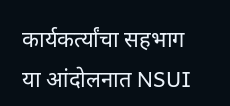कार्यकर्त्यांचा सहभाग
या आंदोलनात NSUI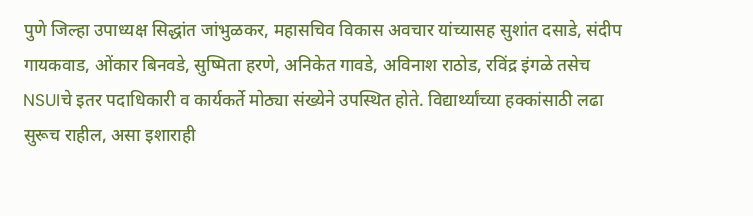पुणे जिल्हा उपाध्यक्ष सिद्धांत जांभुळकर, महासचिव विकास अवचार यांच्यासह सुशांत दसाडे, संदीप गायकवाड, ओंकार बिनवडे, सुष्मिता हरणे, अनिकेत गावडे, अविनाश राठोड, रविंद्र इंगळे तसेच NSUIचे इतर पदाधिकारी व कार्यकर्ते मोठ्या संख्येने उपस्थित होते. विद्यार्थ्यांच्या हक्कांसाठी लढा सुरूच राहील, असा इशाराही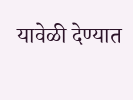यावेळी देण्यात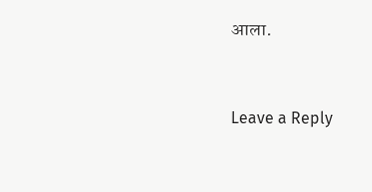आला.



Leave a Reply